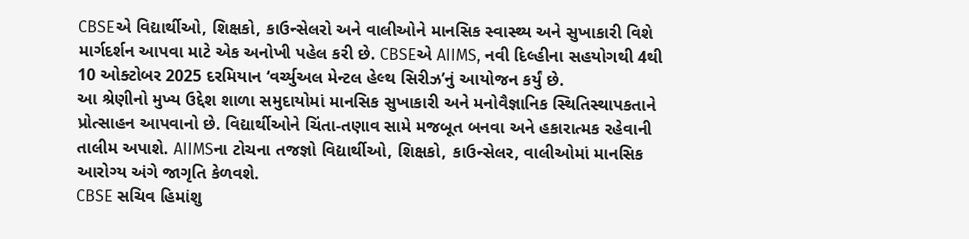CBSEએ વિદ્યાર્થીઓ, શિક્ષકો, કાઉન્સેલરો અને વાલીઓને માનસિક સ્વાસ્થ્ય અને સુખાકારી વિશે માર્ગદર્શન આપવા માટે એક અનોખી પહેલ કરી છે. CBSEએ AIIMS, નવી દિલ્હીના સહયોગથી 4થી 10 ઓક્ટોબર 2025 દરમિયાન ‘વર્ચ્યુઅલ મેન્ટલ હેલ્થ સિરીઝ’નું આયોજન કર્યું છે.
આ શ્રેણીનો મુખ્ય ઉદ્દેશ શાળા સમુદાયોમાં માનસિક સુખાકારી અને મનોવૈજ્ઞાનિક સ્થિતિસ્થાપકતાને પ્રોત્સાહન આપવાનો છે. વિદ્યાર્થીઓને ચિંતા-તણાવ સામે મજબૂત બનવા અને હકારાત્મક રહેવાની તાલીમ અપાશે. AIIMSના ટોચના તજજ્ઞો વિદ્યાર્થીઓ, શિક્ષકો, કાઉન્સેલર, વાલીઓમાં માનસિક આરોગ્ય અંગે જાગૃતિ કેળવશે.
CBSE સચિવ હિમાંશુ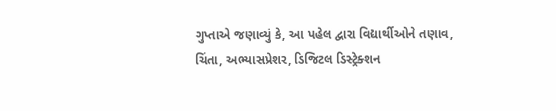ગુપ્તાએ જણાવ્યું કે, આ પહેલ દ્વારા વિદ્યાર્થીઓને તણાવ, ચિંતા, અભ્યાસપ્રેશર, ડિજિટલ ડિસ્ટ્રેક્શન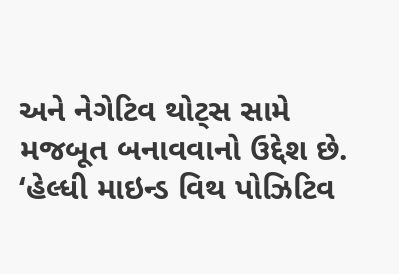અને નેગેટિવ થોટ્સ સામે મજબૂત બનાવવાનો ઉદ્દેશ છે. ‘હેલ્ધી માઇન્ડ વિથ પોઝિટિવ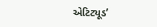એટિટ્યૂડ’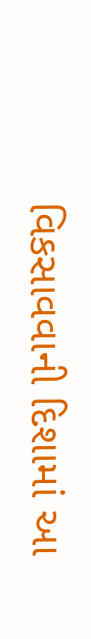વિકસાવવાની દિશામાં આ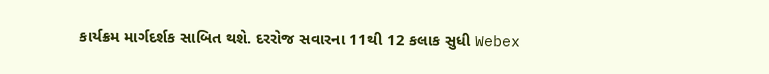કાર્યક્રમ માર્ગદર્શક સાબિત થશે. દરરોજ સવારના 11થી 12 કલાક સુધી Webex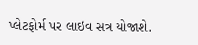પ્લેટફોર્મ પર લાઇવ સત્ર યોજાશે.